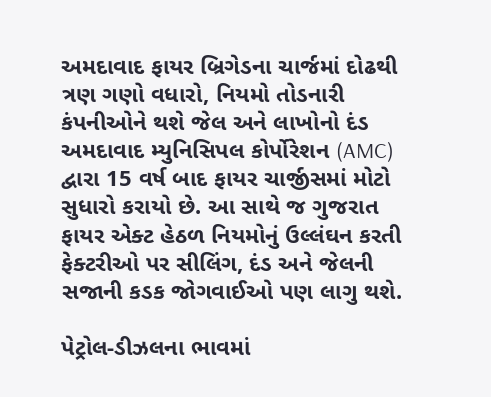અમદાવાદ ફાયર બ્રિગેડના ચાર્જમાં દોઢથી ત્રણ ગણો વધારો, નિયમો તોડનારી કંપનીઓને થશે જેલ અને લાખોનો દંડ
અમદાવાદ મ્યુનિસિપલ કોર્પોરેશન (AMC) દ્વારા 15 વર્ષ બાદ ફાયર ચાર્જીસમાં મોટો સુધારો કરાયો છે. આ સાથે જ ગુજરાત ફાયર એક્ટ હેઠળ નિયમોનું ઉલ્લંઘન કરતી ફેક્ટરીઓ પર સીલિંગ, દંડ અને જેલની સજાની કડક જોગવાઈઓ પણ લાગુ થશે.

પેટ્રોલ-ડીઝલના ભાવમાં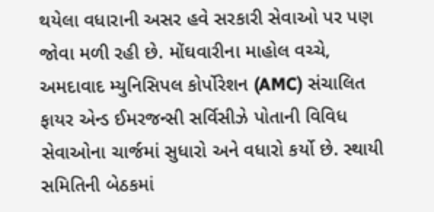થયેલા વધારાની અસર હવે સરકારી સેવાઓ પર પણ જોવા મળી રહી છે. મોંઘવારીના માહોલ વચ્ચે, અમદાવાદ મ્યુનિસિપલ કોર્પોરેશન (AMC) સંચાલિત ફાયર એન્ડ ઈમરજન્સી સર્વિસીઝે પોતાની વિવિધ સેવાઓના ચાર્જમાં સુધારો અને વધારો કર્યો છે. સ્થાયી સમિતિની બેઠકમાં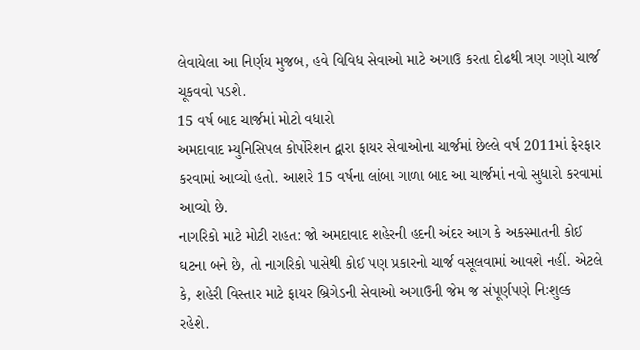લેવાયેલા આ નિર્ણય મુજબ, હવે વિવિધ સેવાઓ માટે અગાઉ કરતા દોઢથી ત્રણ ગણો ચાર્જ ચૂકવવો પડશે.
15 વર્ષ બાદ ચાર્જમાં મોટો વધારો
અમદાવાદ મ્યુનિસિપલ કોર્પોરેશન દ્વારા ફાયર સેવાઓના ચાર્જમાં છેલ્લે વર્ષ 2011માં ફેરફાર કરવામાં આવ્યો હતો. આશરે 15 વર્ષના લાંબા ગાળા બાદ આ ચાર્જમાં નવો સુધારો કરવામાં આવ્યો છે.
નાગરિકો માટે મોટી રાહત: જો અમદાવાદ શહેરની હદની અંદર આગ કે અકસ્માતની કોઈ ઘટના બને છે, તો નાગરિકો પાસેથી કોઈ પણ પ્રકારનો ચાર્જ વસૂલવામાં આવશે નહીં. એટલે કે, શહેરી વિસ્તાર માટે ફાયર બ્રિગેડની સેવાઓ અગાઉની જેમ જ સંપૂર્ણપણે નિઃશુલ્ક રહેશે.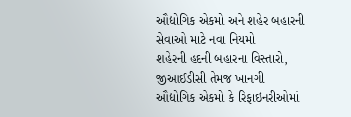ઔદ્યોગિક એકમો અને શહેર બહારની સેવાઓ માટે નવા નિયમો
શહેરની હદની બહારના વિસ્તારો, જીઆઈડીસી તેમજ ખાનગી ઔદ્યોગિક એકમો કે રિફાઇનરીઓમાં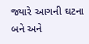જ્યારે આગની ઘટના બને અને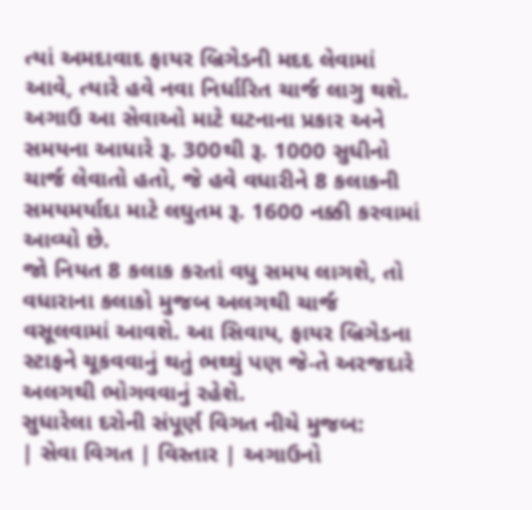ત્યાં અમદાવાદ ફાયર બ્રિગેડની મદદ લેવામાં આવે, ત્યારે હવે નવા નિર્ધારિત ચાર્જ લાગુ થશે. અગાઉ આ સેવાઓ માટે ઘટનાના પ્રકાર અને સમયના આધારે રૂ. 300થી રૂ. 1000 સુધીનો ચાર્જ લેવાતો હતો, જે હવે વધારીને 8 કલાકની સમયમર્યાદા માટે લઘુતમ રૂ. 1600 નક્કી કરવામાં આવ્યો છે.
જો નિયત 8 કલાક કરતાં વધુ સમય લાગશે, તો વધારાના કલાકો મુજબ અલગથી ચાર્જ વસૂલવામાં આવશે. આ સિવાય, ફાયર બ્રિગેડના સ્ટાફને ચૂકવવાનું થતું ભથ્થું પણ જે-તે અરજદારે અલગથી ભોગવવાનું રહેશે.
સુધારેલા દરોની સંપૂર્ણ વિગત નીચે મુજબ:
| સેવા વિગત | વિસ્તાર | અગાઉનો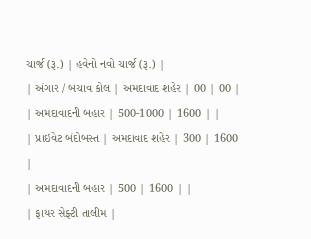ચાર્જ (રૂ.) | હવેનો નવો ચાર્જ (રૂ.) |
| અંગાર / બચાવ કોલ | અમદાવાદ શહેર | 00 | 00 |
| અમદાવાદની બહાર | 500-1000 | 1600 | |
| પ્રાઇવેટ બંદોબસ્ત | અમદાવાદ શહેર | 300 | 1600 |
| અમદાવાદની બહાર | 500 | 1600 | |
| ફાયર સેફ્ટી તાલીમ |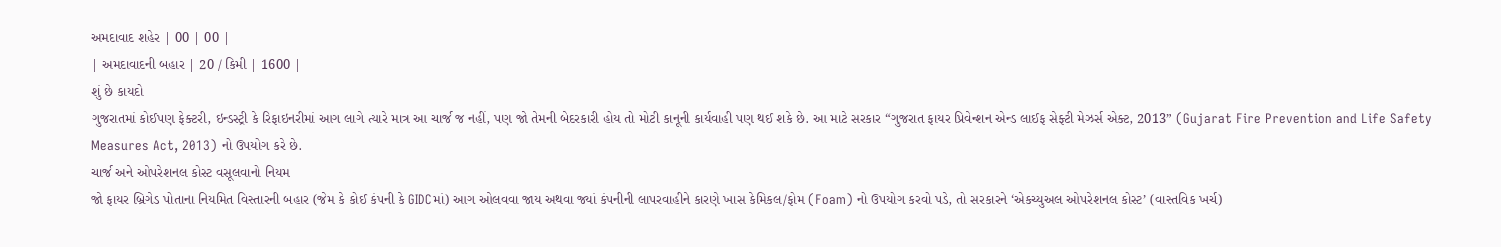અમદાવાદ શહેર | 00 | 00 |
| અમદાવાદની બહાર | 20 / કિમી | 1600 |
શું છે કાયદો
ગુજરાતમાં કોઈપણ ફેક્ટરી, ઇન્ડસ્ટ્રી કે રિફાઇનરીમાં આગ લાગે ત્યારે માત્ર આ ચાર્જ જ નહીં, પણ જો તેમની બેદરકારી હોય તો મોટી કાનૂની કાર્યવાહી પણ થઈ શકે છે. આ માટે સરકાર “ગુજરાત ફાયર પ્રિવેન્શન એન્ડ લાઈફ સેફ્ટી મેઝર્સ એક્ટ, 2013” (Gujarat Fire Prevention and Life Safety Measures Act, 2013) નો ઉપયોગ કરે છે.
ચાર્જ અને ઓપરેશનલ કોસ્ટ વસૂલવાનો નિયમ
જો ફાયર બ્રિગેડ પોતાના નિયમિત વિસ્તારની બહાર (જેમ કે કોઈ કંપની કે GIDCમાં) આગ ઓલવવા જાય અથવા જ્યાં કંપનીની લાપરવાહીને કારણે ખાસ કેમિકલ/ફોમ (Foam) નો ઉપયોગ કરવો પડે, તો સરકારને ‘એકચ્યુઅલ ઓપરેશનલ કોસ્ટ’ (વાસ્તવિક ખર્ચ)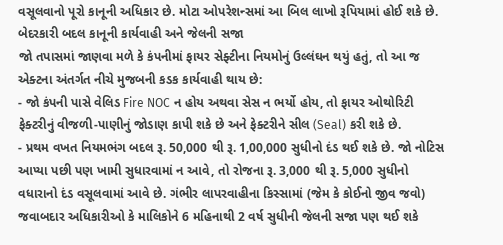વસૂલવાનો પૂરો કાનૂની અધિકાર છે. મોટા ઓપરેશન્સમાં આ બિલ લાખો રૂપિયામાં હોઈ શકે છે.
બેદરકારી બદલ કાનૂની કાર્યવાહી અને જેલની સજા
જો તપાસમાં જાણવા મળે કે કંપનીમાં ફાયર સેફ્ટીના નિયમોનું ઉલ્લંઘન થયું હતું, તો આ જ એક્ટના અંતર્ગત નીચે મુજબની કડક કાર્યવાહી થાય છે:
- જો કંપની પાસે વેલિડ Fire NOC ન હોય અથવા સેસ ન ભર્યો હોય, તો ફાયર ઓથોરિટી ફેક્ટરીનું વીજળી-પાણીનું જોડાણ કાપી શકે છે અને ફેક્ટરીને સીલ (Seal) કરી શકે છે.
- પ્રથમ વખત નિયમભંગ બદલ રૂ. 50,000 થી રૂ. 1,00,000 સુધીનો દંડ થઈ શકે છે. જો નોટિસ આપ્યા પછી પણ ખામી સુધારવામાં ન આવે, તો રોજના રૂ. 3,000 થી રૂ. 5,000 સુધીનો વધારાનો દંડ વસૂલવામાં આવે છે. ગંભીર લાપરવાહીના કિસ્સામાં (જેમ કે કોઈનો જીવ જવો) જવાબદાર અધિકારીઓ કે માલિકોને 6 મહિનાથી 2 વર્ષ સુધીની જેલની સજા પણ થઈ શકે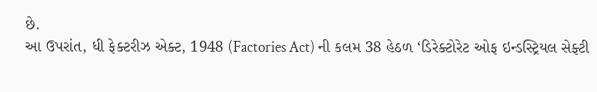છે.
આ ઉપરાંત, ધી ફેક્ટરીઝ એક્ટ, 1948 (Factories Act) ની કલમ 38 હેઠળ ‘ડિરેક્ટોરેટ ઓફ ઇન્ડસ્ટ્રિયલ સેફ્ટી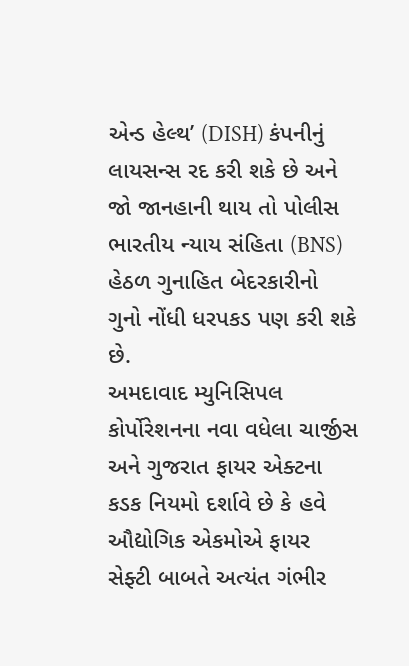એન્ડ હેલ્થ’ (DISH) કંપનીનું લાયસન્સ રદ કરી શકે છે અને જો જાનહાની થાય તો પોલીસ ભારતીય ન્યાય સંહિતા (BNS) હેઠળ ગુનાહિત બેદરકારીનો ગુનો નોંધી ધરપકડ પણ કરી શકે છે.
અમદાવાદ મ્યુનિસિપલ કોર્પોરેશનના નવા વધેલા ચાર્જીસ અને ગુજરાત ફાયર એક્ટના કડક નિયમો દર્શાવે છે કે હવે ઔદ્યોગિક એકમોએ ફાયર સેફ્ટી બાબતે અત્યંત ગંભીર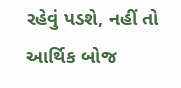રહેવું પડશે, નહીં તો આર્થિક બોજ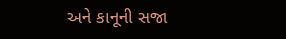અને કાનૂની સજા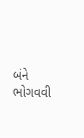બંને ભોગવવી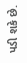પડી શકે છે.